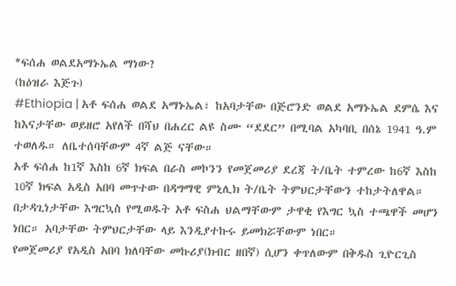*ፍሰሐ ወልደአማኑኤል ማነው?
(ከዕዝራ እጅጉ)
#Ethiopia | አቶ ፍሰሐ ወልደ አማኑኤል፣ ከአባታቸው በጅሮንድ ወልደ አማኑኤል ደምሴ እና ከእናታቸው ወይዘሮ አየለች በሻህ በሐረር ልዩ ስሙ “ደደር” በሚባል አካባቢ በሰኔ 1941 ዓ.ም ተወለዱ። ለቤተሰባቸውም 4ኛ ልጅ ናቸው።
አቶ ፍሰሐ ከ1ኛ እስከ 6ኛ ክፍል በራስ መኮንን የመጀመሪያ ደረጃ ት/ቤት ተምረው ከ6ኛ እስከ 10ኛ ክፍል አዲስ አበባ መጥተው በዳግማዊ ምኒሊክ ት/ቤት ትምህርታቸውን ተከታትለዋል።
በታዳጊነታቸው እግርኳስ የሚወዱት አቶ ፍስሐ ህልማቸውም ታዋቂ የእግር ኳስ ተጫዋች መሆን ነበር። አባታቸው ትምህርታቸው ላይ እንዲያተኩሩ ይመክሯቸውም ነበር።
የመጀመሪያ የአዲስ አበባ ክለባቸው መኩሪያ(ክብር ዘበኛ) ሲሆን ቀጥለውም በቅዱስ ጊዮርጊስ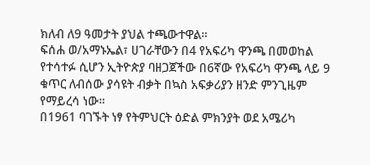ክለብ ለ9 ዓመታት ያህል ተጫውተዋል።
ፍሰሐ ወ/አማኑኤል፣ ሀገራቸውን በ4 የአፍሪካ ዋንጫ በመወከል የተሳተፉ ሲሆን ኢትዮጵያ ባዘጋጀችው በ6ኛው የአፍሪካ ዋንጫ ላይ 9 ቁጥር ለብሰው ያሳዩት ብቃት በኳስ አፍቃሪያን ዘንድ ምንጊዜም የማይረሳ ነው።
በ1961 ባገኙት ነፃ የትምህርት ዕድል ምክንያት ወደ አሜሪካ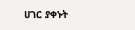ሀገር ያቀኑት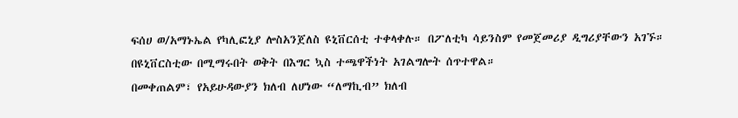ፍሰሀ ወ/አማኑኤል የካሊፎኒያ ሎስአንጀለስ ዩኒቨርሰቲ ተቀላቀሉ። በፖለቲካ ሳይንስም የመጀመሪያ ዲግሪያቸውን አገኙ።
በዩኒቨርስቲው በሚማሩበት ወቅት በእግር ኳስ ተጫዋችነት አገልግሎት ሰጥተዋል።
በመቀጠልም፣ የአይሁዳውያን ክለብ ለሆነው “ለማኪብ” ክለብ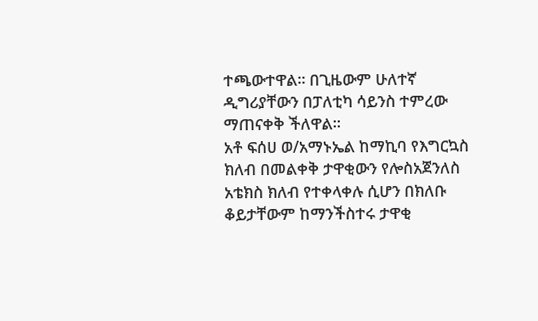ተጫውተዋል። በጊዜውም ሁለተኛ ዲግሪያቸውን በፓለቲካ ሳይንስ ተምረው ማጠናቀቅ ችለዋል።
አቶ ፍሰሀ ወ/አማኑኤል ከማኪባ የእግርኳስ ክለብ በመልቀቅ ታዋቂውን የሎስአጀንለስ አቴክስ ክለብ የተቀላቀሉ ሲሆን በክለቡ ቆይታቸውም ከማንችስተሩ ታዋቂ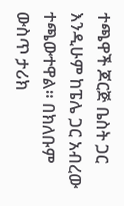ተጫዋች ጆርጅ ቤስት ጋር እንዲሁም ከፔሌ ጋር አብረው ተጫውተዋል። በክለቡም ውስጥ ታሪክ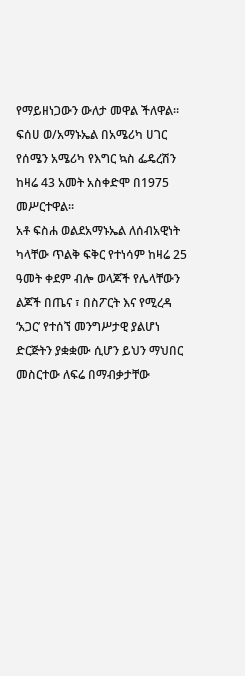የማይዘነጋውን ውለታ መዋል ችለዋል።
ፍሰሀ ወ/አማኑኤል በአሜሪካ ሀገር የሰሜን አሜሪካ የእግር ኳስ ፌዴረሽን ከዛሬ 43 አመት አስቀድሞ በ1975 መሥርተዋል።
አቶ ፍስሐ ወልደአማኑኤል ለሰብአዊነት ካላቸው ጥልቅ ፍቅር የተነሳም ከዛሬ 25 ዓመት ቀደም ብሎ ወላጆች የሌላቸውን ልጆች በጤና ፣ በስፖርት እና የሚረዳ ‘አጋር’ የተሰኘ መንግሥታዊ ያልሆነ ድርጅትን ያቋቋሙ ሲሆን ይህን ማህበር መስርተው ለፍሬ በማብቃታቸው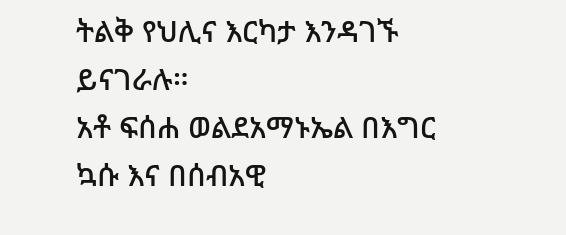ትልቅ የህሊና እርካታ እንዳገኙ ይናገራሉ።
አቶ ፍሰሐ ወልደአማኑኤል በእግር ኳሱ እና በሰብአዊ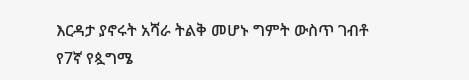እርዳታ ያኖሩት አሻራ ትልቅ መሆኑ ግምት ውስጥ ገብቶ የ7ኛ የጷግሜ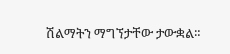ሽልማትን ማግኘታቸው ታውቋል።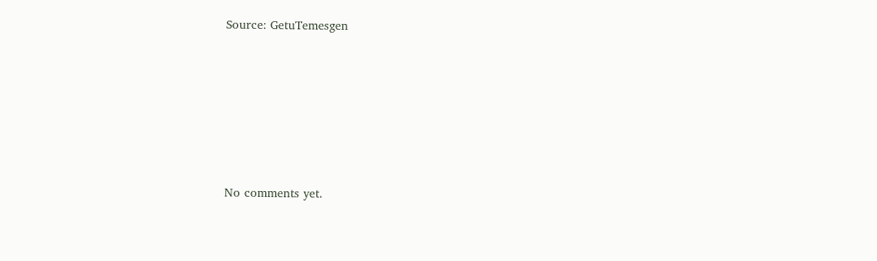Source: GetuTemesgen









No comments yet.